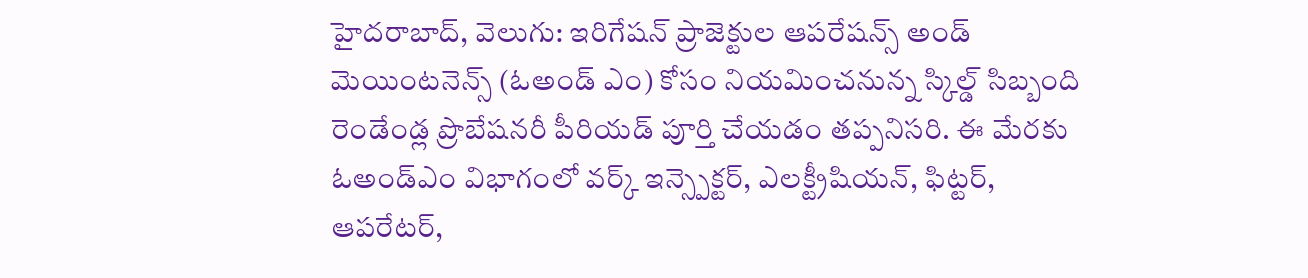హైదరాబాద్, వెలుగు: ఇరిగేషన్ ప్రాజెక్టుల ఆపరేషన్స్ అండ్ మెయింటనెన్స్ (ఓఅండ్ ఎం) కోసం నియమించనున్న స్కిల్డ్ సిబ్బంది రెండేండ్ల ప్రొబేషనరీ పీరియడ్ పూర్తి చేయడం తప్పనిసరి. ఈ మేరకు ఓఅండ్ఎం విభాగంలో వర్క్ ఇన్స్పెక్టర్, ఎలక్ట్రీషియన్, ఫిట్టర్, ఆపరేటర్,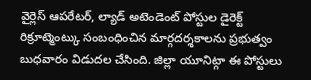వైర్లెస్ ఆపరేటర్, ల్యాడ్ అటెండెంట్ పోస్టుల డైరెక్ట్ రిక్రూట్మెంట్కు సంబంధించిన మార్గదర్శకాలను ప్రభుత్వం బుధవారం విడుదల చేసింది. జిల్లా యూనిట్గా ఈ పోస్టులు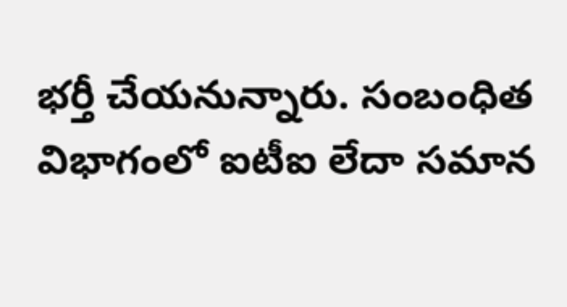భర్తీ చేయనున్నారు. సంబంధిత విభాగంలో ఐటీఐ లేదా సమాన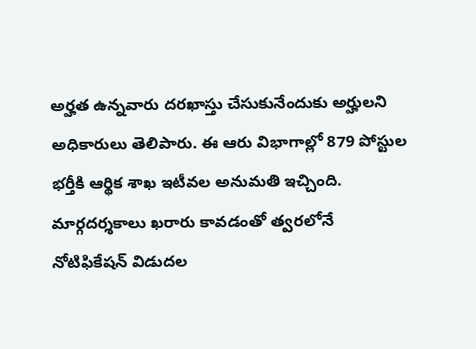అర్హత ఉన్నవారు దరఖాస్తు చేసుకునేందుకు అర్హులని అధికారులు తెలిపారు. ఈ ఆరు విభాగాల్లో 879 పోస్టుల భర్తీకి ఆర్థిక శాఖ ఇటీవల అనుమతి ఇచ్చింది. మార్గదర్శకాలు ఖరారు కావడంతో త్వరలోనే నోటిఫికేషన్ విడుదల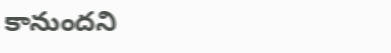కానుందని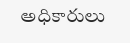అధికారులు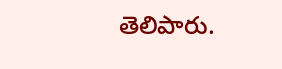తెలిపారు.